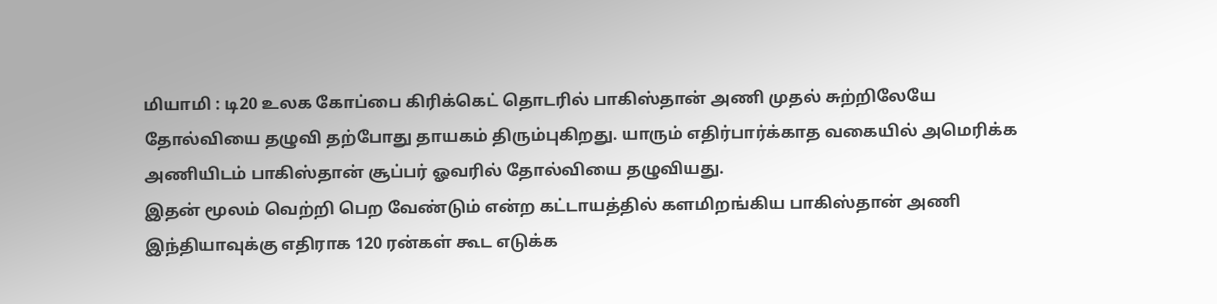மியாமி : டி20 உலக கோப்பை கிரிக்கெட் தொடரில் பாகிஸ்தான் அணி முதல் சுற்றிலேயே தோல்வியை தழுவி தற்போது தாயகம் திரும்புகிறது. யாரும் எதிர்பார்க்காத வகையில் அமெரிக்க அணியிடம் பாகிஸ்தான் சூப்பர் ஓவரில் தோல்வியை தழுவியது.
இதன் மூலம் வெற்றி பெற வேண்டும் என்ற கட்டாயத்தில் களமிறங்கிய பாகிஸ்தான் அணி இந்தியாவுக்கு எதிராக 120 ரன்கள் கூட எடுக்க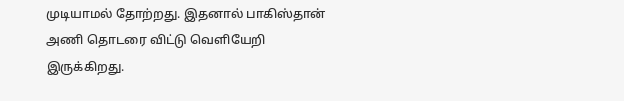முடியாமல் தோற்றது. இதனால் பாகிஸ்தான் அணி தொடரை விட்டு வெளியேறி இருக்கிறது.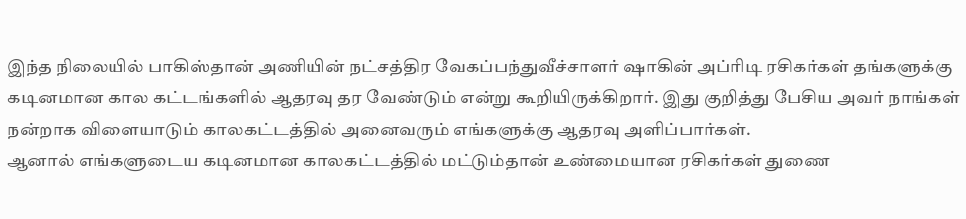இந்த நிலையில் பாகிஸ்தான் அணியின் நட்சத்திர வேகப்பந்துவீச்சாளர் ஷாகின் அப்ரிடி ரசிகர்கள் தங்களுக்கு கடினமான கால கட்டங்களில் ஆதரவு தர வேண்டும் என்று கூறியிருக்கிறார். இது குறித்து பேசிய அவர் நாங்கள் நன்றாக விளையாடும் காலகட்டத்தில் அனைவரும் எங்களுக்கு ஆதரவு அளிப்பார்கள்.
ஆனால் எங்களுடைய கடினமான காலகட்டத்தில் மட்டும்தான் உண்மையான ரசிகர்கள் துணை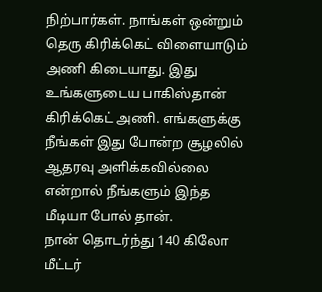நிற்பார்கள். நாங்கள் ஒன்றும் தெரு கிரிக்கெட் விளையாடும் அணி கிடையாது. இது உங்களுடைய பாகிஸ்தான் கிரிக்கெட் அணி. எங்களுக்கு நீங்கள் இது போன்ற சூழலில் ஆதரவு அளிக்கவில்லை என்றால் நீங்களும் இந்த மீடியா போல் தான்.
நான் தொடர்ந்து 140 கிலோ மீட்டர்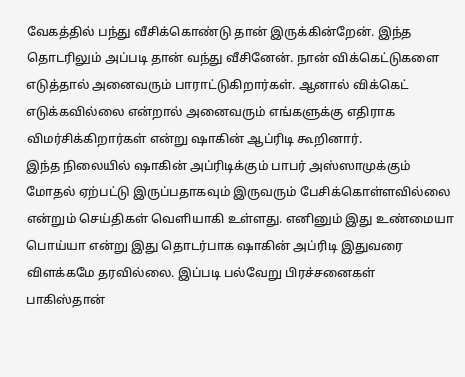வேகத்தில் பந்து வீசிக்கொண்டு தான் இருக்கின்றேன். இந்த தொடரிலும் அப்படி தான் வந்து வீசினேன். நான் விக்கெட்டுகளை எடுத்தால் அனைவரும் பாராட்டுகிறார்கள். ஆனால் விக்கெட் எடுக்கவில்லை என்றால் அனைவரும் எங்களுக்கு எதிராக விமர்சிக்கிறார்கள் என்று ஷாகின் ஆப்ரிடி கூறினார்.
இந்த நிலையில் ஷாகின் அப்ரிடிக்கும் பாபர் அஸ்ஸாமுக்கும் மோதல் ஏற்பட்டு இருப்பதாகவும் இருவரும் பேசிக்கொள்ளவில்லை என்றும் செய்திகள் வெளியாகி உள்ளது. எனினும் இது உண்மையா பொய்யா என்று இது தொடர்பாக ஷாகின் அப்ரிடி இதுவரை விளக்கமே தரவில்லை. இப்படி பல்வேறு பிரச்சனைகள் பாகிஸ்தான்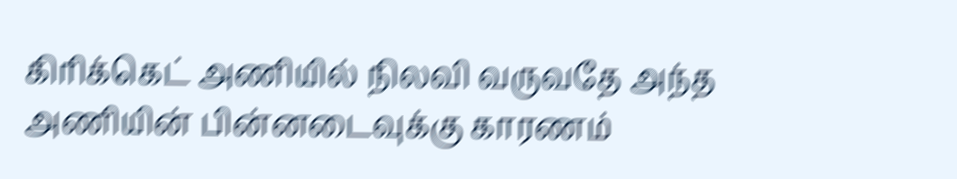கிரிக்கெட் அணியில் நிலவி வருவதே அந்த அணியின் பின்னடைவுக்கு காரணம்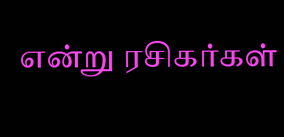என்று ரசிகர்கள்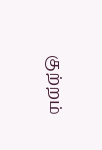குற்றம்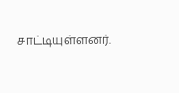சாட்டியுள்ளனர்.